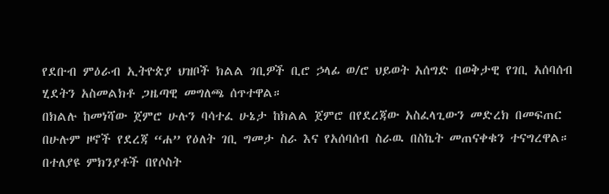የደቡብ ምዕራብ ኢትዮጵያ ህዝቦች ክልል ገቢዎች ቢሮ ኃላፊ ወ/ሮ ህይወት አሰግድ በወቅታዊ የገቢ አሰባሰብ ሂደትን አስመልክቶ ጋዜጣዊ መግለጫ ሰጥተዋል።
በክልሉ ከመነሻው ጀምሮ ሁሉን ባሳተፈ ሁኔታ ከክልል ጀምሮ በየደረጃው አስፈላጊውን መድረክ በመፍጠር በሁሉም ዞኖች የደረጃ “ሐ” የዕለት ገቢ ግመታ ስራ እና የአሰባሰብ ስራዉ በስኬት መጠናቀቁን ተናግረዋል።
በተለያዩ ምክንያቶች በየሶስት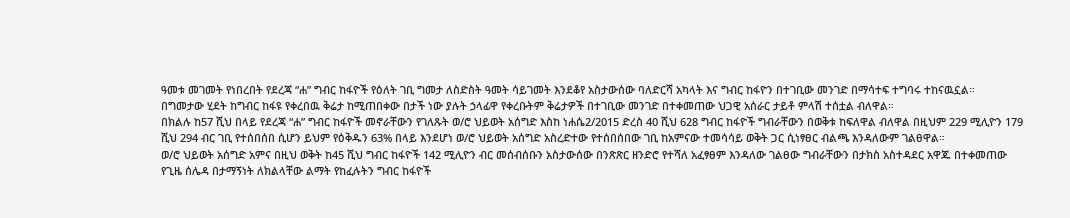ዓመቱ መገመት የነበረበት የደረጃ “ሐ” ግብር ከፋዮች የዕለት ገቢ ግመታ ለስድስት ዓመት ሳይገመት እንደቆየ አስታውሰው ባለድርሻ አካላት እና ግብር ከፋዮን በተገቢው መንገድ በማሳተፍ ተግባሩ ተከናዉኗል።
በግመታው ሂደት ከግብር ከፋዩ የቀረበዉ ቅሬታ ከሚጠበቀው በታች ነው ያሉት ኃላፊዋ የቀረቡትም ቅሬታዎች በተገቢው መንገድ በተቀመጠው ህጋዊ አሰራር ታይቶ ምላሽ ተሰቷል ብለዋል።
በክልሉ ከ57 ሺህ በላይ የደረጃ “ሐ” ግብር ከፋዮች መኖራቸውን የገለጹት ወ/ሮ ህይወት አሰግድ እስከ ነሐሴ2/2015 ድረስ 40 ሺህ 628 ግብር ከፋዮች ግብራቸውን በወቅቱ ከፍለዋል ብለዋል በዚህም 229 ሚሊዮን 179 ሺህ 294 ብር ገቢ የተሰበሰበ ሲሆን ይህም የዕቅዱን 63% በላይ እንደሆነ ወ/ሮ ህይወት አሰግድ አስረድተው የተሰበሰበው ገቢ ከአምናው ተመሳሳይ ወቅት ጋር ሲነፃፀር ብልጫ እንዳለውም ገልፀዋል።
ወ/ሮ ህይወት አሰግድ አምና በዚህ ወቅት ከ45 ሺህ ግብር ከፋዮች 142 ሚሊዮን ብር መሰብሰቡን አስታውሰው በንጽጽር ዘንድሮ የተሻለ አፈፃፀም እንዳለው ገልፀው ግብራቸውን በታክስ አስተዳደር አዋጁ በተቀመጠው የጊዜ ሰሌዳ በታማኝነት ለክልላቸው ልማት የከፈሉትን ግብር ከፋዮች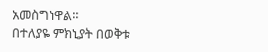አመስግነዋል።
በተለያዬ ምክኒያት በወቅቱ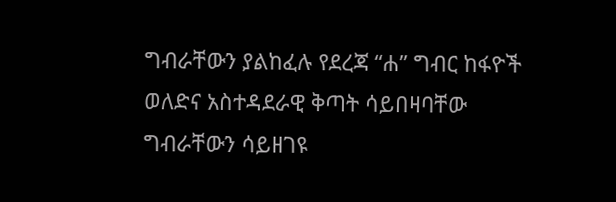ግብራቸውን ያልከፈሉ የደረጃ “ሐ” ግብር ከፋዮች ወለድና አስተዳደራዊ ቅጣት ሳይበዛባቸው ግብራቸውን ሳይዘገዩ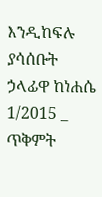እንዲከፍሉ ያሳሰቡት ኃላፊዋ ከነሐሴ 1/2015 _ ጥቅምት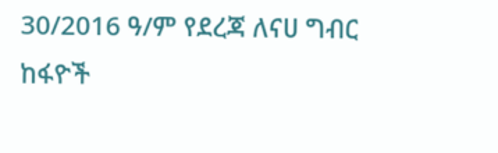30/2016 ዓ/ም የደረጃ ለናሀ ግብር ከፋዮች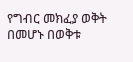የግብር መክፈያ ወቅት በመሆኑ በወቅቱ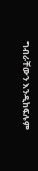ግብራቸውን እንዲከፍሉም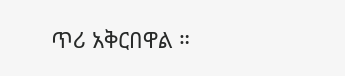ጥሪ አቅርበዋል ።